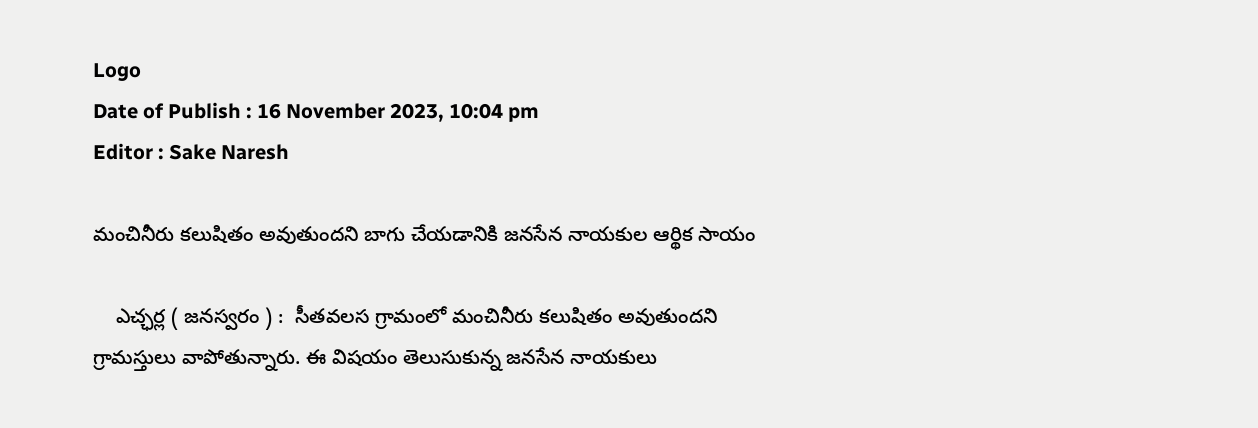Logo
Date of Publish : 16 November 2023, 10:04 pm
Editor : Sake Naresh

మంచినీరు కలుషితం అవుతుందని బాగు చేయడానికి జనసేన నాయకుల ఆర్థిక సాయం

    ఎచ్ఛర్ల ( జనస్వరం ) :  సీతవలస గ్రామంలో మంచినీరు కలుషితం అవుతుందని  గ్రామస్తులు వాపోతున్నారు. ఈ విషయం తెలుసుకున్న జనసేన నాయకులు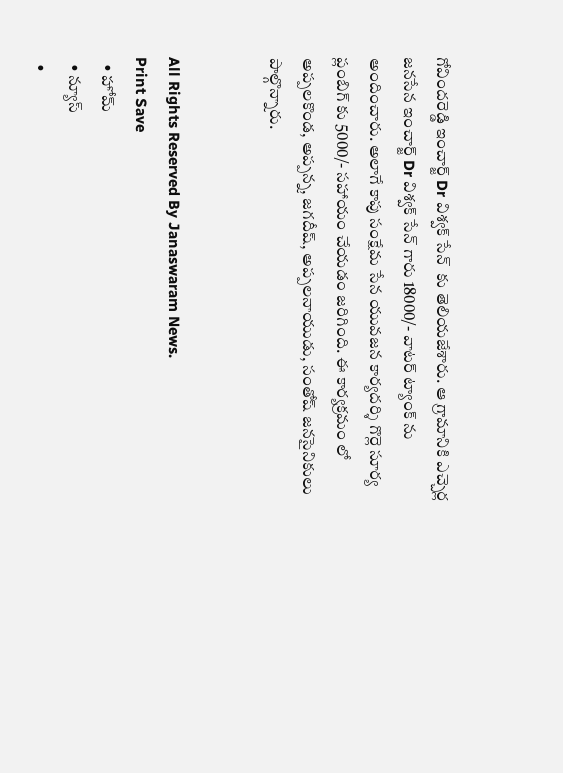గోవిందరెడ్డి ఇంచార్జ్ Dr విశ్వక్ సేన్  కు తెలియజేశారు. ఆ గ్రామానికి ఎచ్చెర్ల జనసేన ఇంచార్జ్ Dr విశ్వక్ సేన్ గారు 18000/- వాటర్ ట్యాంక్ ను అందించారు. అలాగే కాపు సంక్షేమ సేన యువజన కార్యదర్శి గొర్లె సూర్య ప్లంబిగ్ కు 5000/- సహాయం చేయడ౦ జరిగింది. ఈ కార్యక్రమం లో అప్పలకొండ, అప్పన్న, జగదీష్, అప్పలనాయుడు, సంతోష్ జనసైనికులు పాల్గొన్నారు.


All Rights Reserved By Janaswaram News.
Print Save
  • హోమ్
  • న్యూస్
  •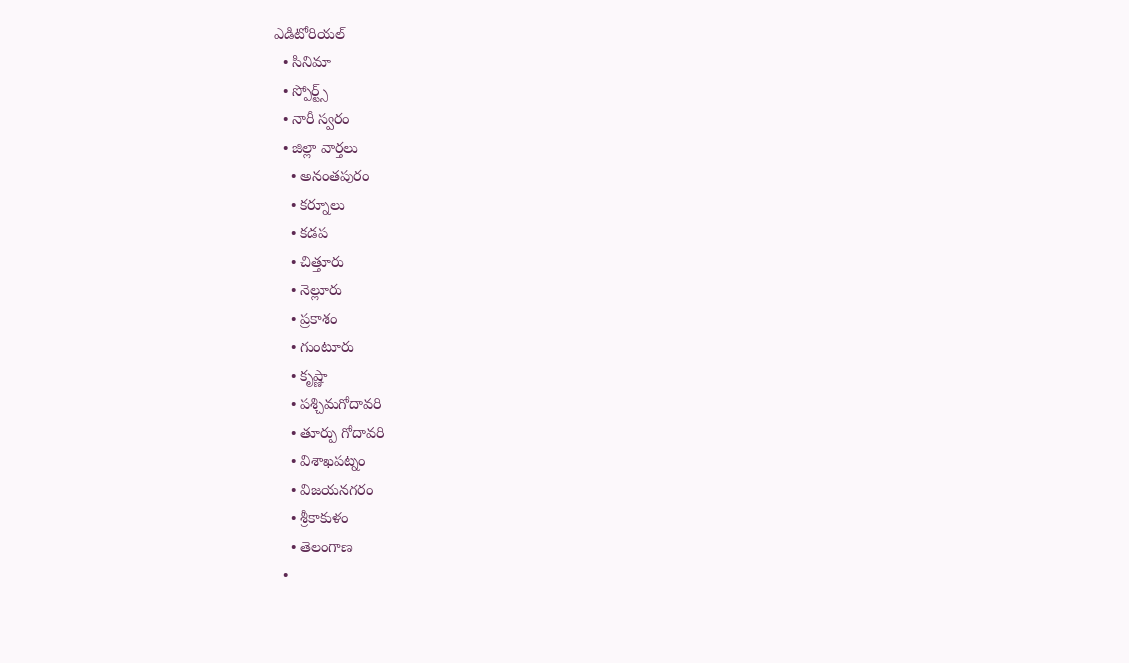ఎడిటోరియల్
  • సినిమా
  • స్పోర్ట్స్
  • నారీ స్వరం
  • జిల్లా వార్తలు
    • అనంతపురం
    • కర్నూలు
    • కడప
    • చిత్తూరు
    • నెల్లూరు
    • ప్రకాశం
    • గుంటూరు
    • కృష్ణా
    • పశ్చిమగోదావరి
    • తూర్పు గోదావరి
    • విశాఖపట్నం
    • విజయనగరం
    • శ్రీకాకుళం
    • తెలంగాణ
  •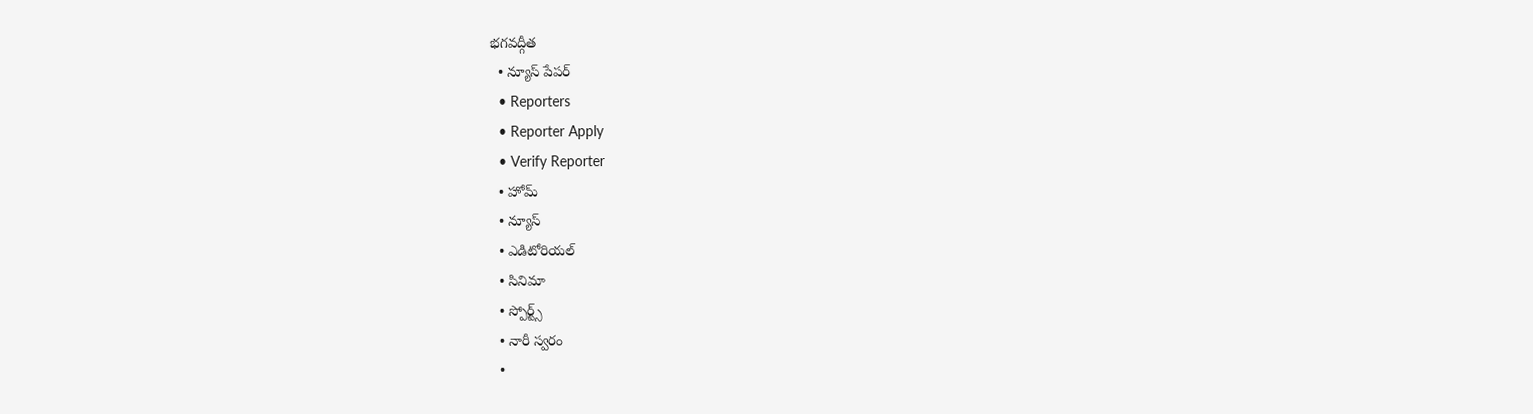భగవద్గీత
  • న్యూస్ పేపర్
  • Reporters
  • Reporter Apply
  • Verify Reporter
  • హోమ్
  • న్యూస్
  • ఎడిటోరియల్
  • సినిమా
  • స్పోర్ట్స్
  • నారీ స్వరం
  •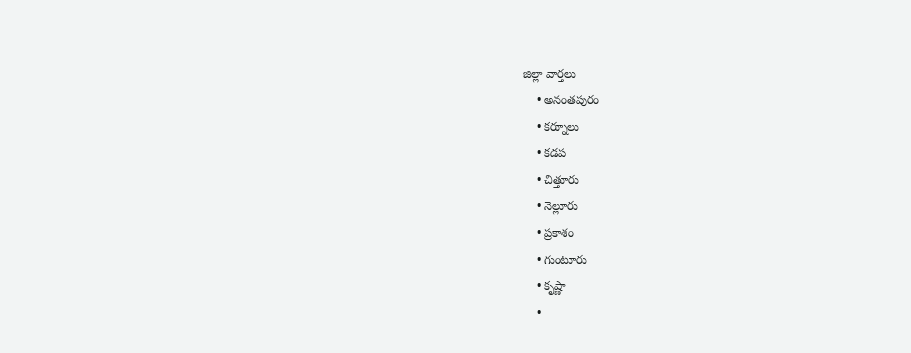జిల్లా వార్తలు
    • అనంతపురం
    • కర్నూలు
    • కడప
    • చిత్తూరు
    • నెల్లూరు
    • ప్రకాశం
    • గుంటూరు
    • కృష్ణా
    •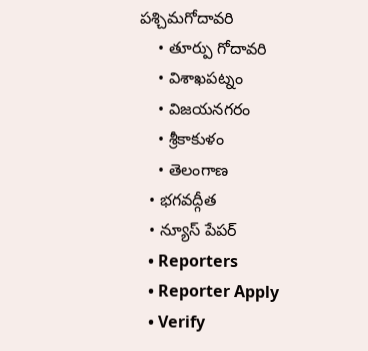పశ్చిమగోదావరి
    • తూర్పు గోదావరి
    • విశాఖపట్నం
    • విజయనగరం
    • శ్రీకాకుళం
    • తెలంగాణ
  • భగవద్గీత
  • న్యూస్ పేపర్
  • Reporters
  • Reporter Apply
  • Verify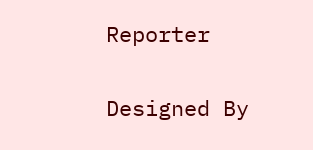Reporter

Designed By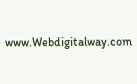www.Webdigitalway.com